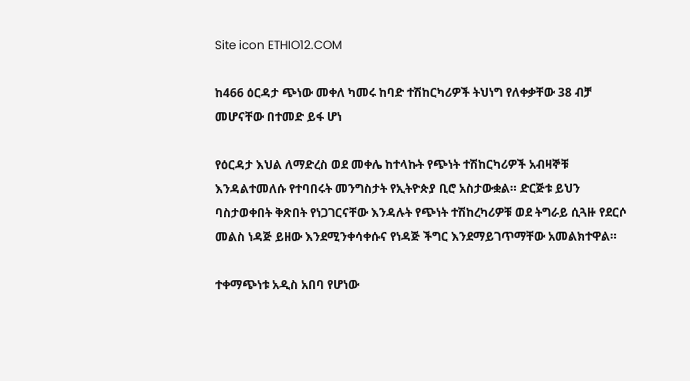Site icon ETHIO12.COM

ከ466 ዕርዳታ ጭነው መቀለ ካመሩ ከባድ ተሽከርካሪዎች ትህነግ የለቀቃቸው 38 ብቻ መሆናቸው በተመድ ይፋ ሆነ

የዕርዳታ እህል ለማድረስ ወደ መቀሌ ከተላኩት የጭነት ተሽከርካሪዎች አብዛኞቹ እንዳልተመለሱ የተባበሩት መንግስታት የኢትዮጵያ ቢሮ አስታውቋል። ድርጅቱ ይህን ባስታወቀበት ቅጽበት የነጋገርናቸው እንዳሉት የጭነት ተሽከረካሪዎቹ ወደ ትግራይ ሲጓዙ የደርሶ መልስ ነዳጅ ይዘው እንደሚንቀሳቀሱና የነዳጅ ችግር እንደማይገጥማቸው አመልክተዋል።

ተቀማጭነቱ አዲስ አበባ የሆነው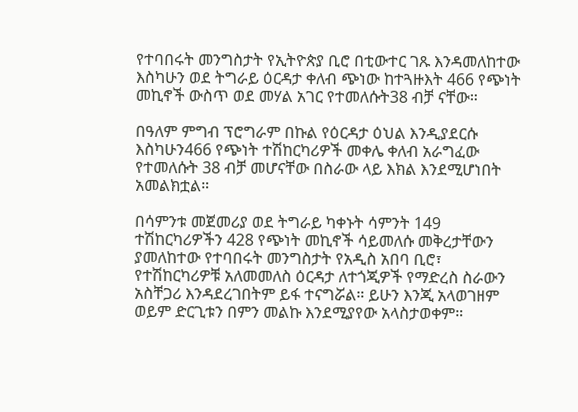የተባበሩት መንግስታት የኢትዮጵያ ቢሮ በቲውተር ገጹ እንዳመለከተው እስካሁን ወደ ትግራይ ዕርዳታ ቀለብ ጭነው ከተጓዙእት 466 የጭነት መኪኖች ውስጥ ወደ መሃል አገር የተመለሱት38 ብቻ ናቸው።

በዓለም ምግብ ፕሮግራም በኩል የዕርዳታ ዕህል እንዲያደርሱ እስካሁን466 የጭነት ተሽከርካሪዎች መቀሌ ቀለብ አራግፈው የተመለሱት 38 ብቻ መሆናቸው በስራው ላይ እክል እንደሚሆነበት አመልክቷል።

በሳምንቱ መጀመሪያ ወደ ትግራይ ካቀኑት ሳምንት 149 ተሽከርካሪዎችን 428 የጭነት መኪኖች ሳይመለሱ መቅረታቸውን ያመለከተው የተባበሩት መንግስታት የአዲስ አበባ ቢሮ፣ የተሽከርካሪዎቹ አለመመለስ ዕርዳታ ለተጎጂዎች የማድረስ ስራውን አስቸጋሪ እንዳደረገበትም ይፋ ተናግሯል። ይሁን እንጂ አላወገዘም ወይም ድርጊቱን በምን መልኩ እንደሚያየው አላስታወቀም።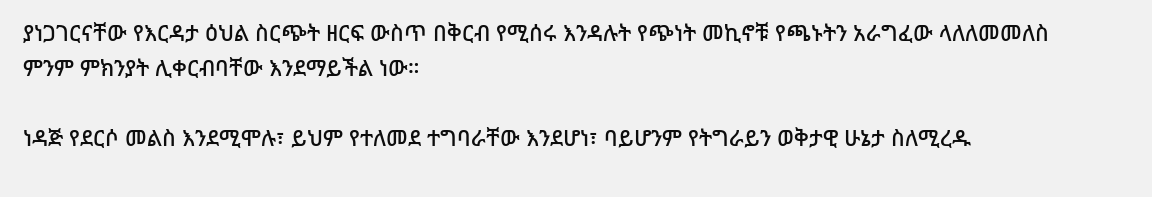ያነጋገርናቸው የእርዳታ ዕህል ስርጭት ዘርፍ ውስጥ በቅርብ የሚሰሩ እንዳሉት የጭነት መኪኖቹ የጫኑትን አራግፈው ላለለመመለስ ምንም ምክንያት ሊቀርብባቸው እንደማይችል ነው።

ነዳጅ የደርሶ መልስ እንደሚሞሉ፣ ይህም የተለመደ ተግባራቸው እንደሆነ፣ ባይሆንም የትግራይን ወቅታዊ ሁኔታ ስለሚረዱ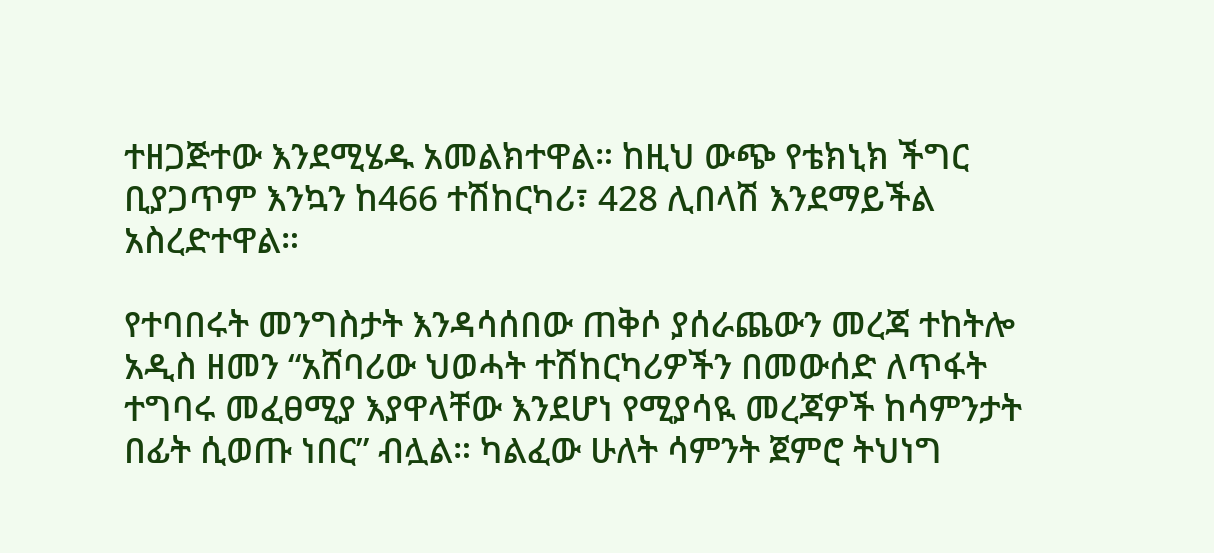ተዘጋጅተው እንደሚሄዱ አመልክተዋል። ከዚህ ውጭ የቴክኒክ ችግር ቢያጋጥም እንኳን ከ466 ተሽከርካሪ፣ 428 ሊበላሽ እንደማይችል አስረድተዋል።

የተባበሩት መንግስታት እንዳሳሰበው ጠቅሶ ያሰራጨውን መረጃ ተከትሎ አዲስ ዘመን “አሸባሪው ህወሓት ተሽከርካሪዎችን በመውሰድ ለጥፋት ተግባሩ መፈፀሚያ እያዋላቸው እንደሆነ የሚያሳዪ መረጃዎች ከሳምንታት በፊት ሲወጡ ነበር” ብሏል። ካልፈው ሁለት ሳምንት ጀምሮ ትህነግ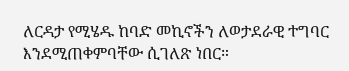ለርዳታ የሚሄዱ ከባድ መኪኖችን ለወታደራዊ ተግባር እንደሚጠቀምባቸው ሲገለጽ ነበር።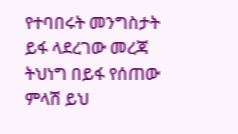የተባበሩት መንግስታት ይፋ ላደረገው መረጃ ትህነግ በይፋ የሰጠው ምላሽ ይህ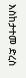እስከታተመ ድረስ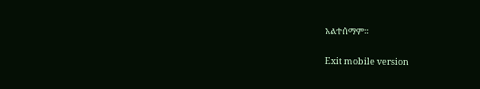አልተሰማም።

Exit mobile version